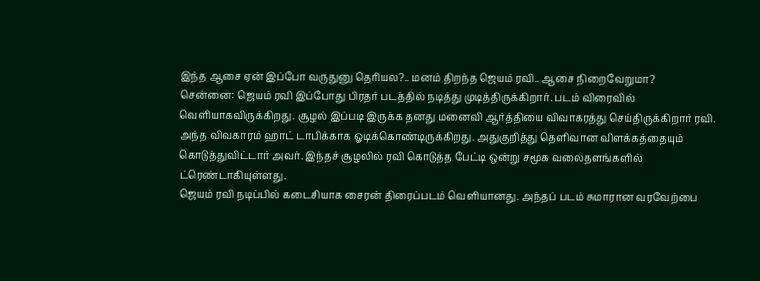இந்த ஆசை ஏன் இப்போ வருதுனு தெரியல?.. மனம் திறந்த ஜெயம் ரவி.. ஆசை நிறைவேறுமா?
சென்னை: ஜெயம் ரவி இப்போது பிரதர் படத்தில் நடித்து முடித்திருக்கிறார். படம் விரைவில் வெளியாகவிருக்கிறது. சூழல் இப்படி இருக்க தனது மனைவி ஆர்த்தியை விவாகரத்து செய்திருக்கிறார் ரவி. அந்த விவகாரம் ஹாட் டாபிக்காக ஓடிக்கொண்டிருக்கிறது. அதுகுறித்து தெளிவான விளக்கத்தையும் கொடுத்துவிட்டார் அவர். இந்தச் சூழலில் ரவி கொடுத்த பேட்டி ஒன்று சமூக வலைதளங்களில் ட்ரெண்டாகியுள்ளது.
ஜெயம் ரவி நடிப்பில் கடைசியாக சைரன் திரைப்படம் வெளியானது. அந்தப் படம் சுமாரான வரவேற்பை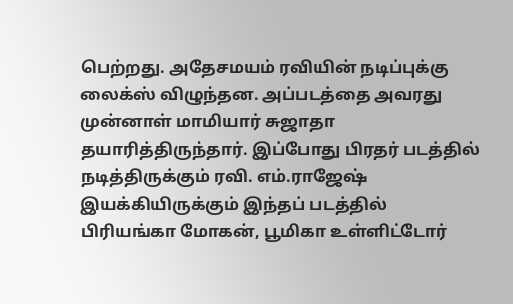பெற்றது. அதேசமயம் ரவியின் நடிப்புக்கு லைக்ஸ் விழுந்தன. அப்படத்தை அவரது முன்னாள் மாமியார் சுஜாதா தயாரித்திருந்தார். இப்போது பிரதர் படத்தில் நடித்திருக்கும் ரவி. எம்.ராஜேஷ் இயக்கியிருக்கும் இந்தப் படத்தில் பிரியங்கா மோகன், பூமிகா உள்ளிட்டோர்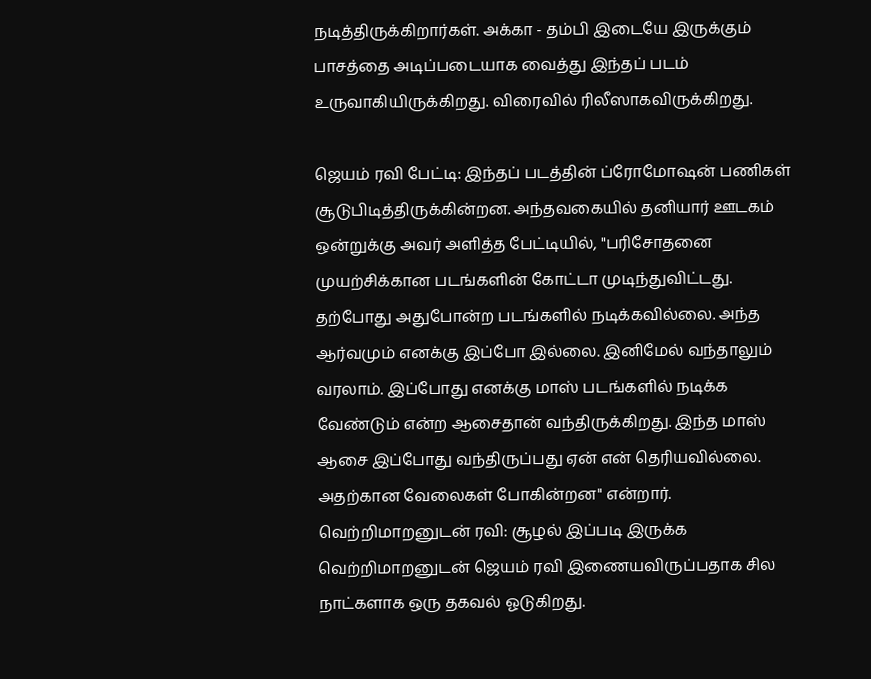நடித்திருக்கிறார்கள். அக்கா - தம்பி இடையே இருக்கும் பாசத்தை அடிப்படையாக வைத்து இந்தப் படம் உருவாகியிருக்கிறது. விரைவில் ரிலீஸாகவிருக்கிறது.

ஜெயம் ரவி பேட்டி: இந்தப் படத்தின் ப்ரோமோஷன் பணிகள் சூடுபிடித்திருக்கின்றன. அந்தவகையில் தனியார் ஊடகம் ஒன்றுக்கு அவர் அளித்த பேட்டியில், "பரிசோதனை முயற்சிக்கான படங்களின் கோட்டா முடிந்துவிட்டது. தற்போது அதுபோன்ற படங்களில் நடிக்கவில்லை. அந்த ஆர்வமும் எனக்கு இப்போ இல்லை. இனிமேல் வந்தாலும் வரலாம். இப்போது எனக்கு மாஸ் படங்களில் நடிக்க வேண்டும் என்ற ஆசைதான் வந்திருக்கிறது. இந்த மாஸ் ஆசை இப்போது வந்திருப்பது ஏன் என் தெரியவில்லை. அதற்கான வேலைகள் போகின்றன" என்றார்.
வெற்றிமாறனுடன் ரவி: சூழல் இப்படி இருக்க வெற்றிமாறனுடன் ஜெயம் ரவி இணையவிருப்பதாக சில நாட்களாக ஒரு தகவல் ஓடுகிறது.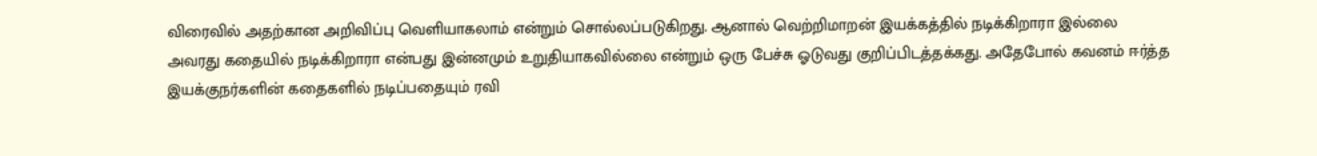விரைவில் அதற்கான அறிவிப்பு வெளியாகலாம் என்றும் சொல்லப்படுகிறது. ஆனால் வெற்றிமாறன் இயக்கத்தில் நடிக்கிறாரா இல்லை அவரது கதையில் நடிக்கிறாரா என்பது இன்னமும் உறுதியாகவில்லை என்றும் ஒரு பேச்சு ஓடுவது குறிப்பிடத்தக்கது. அதேபோல் கவனம் ஈர்த்த இயக்குநர்களின் கதைகளில் நடிப்பதையும் ரவி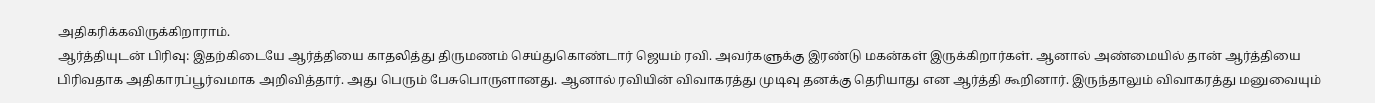அதிகரிக்கவிருக்கிறாராம்.
ஆர்த்தியுடன் பிரிவு: இதற்கிடையே ஆர்த்தியை காதலித்து திருமணம் செய்துகொண்டார் ஜெயம் ரவி. அவர்களுக்கு இரண்டு மகன்கள் இருக்கிறார்கள். ஆனால் அண்மையில் தான் ஆர்த்தியை பிரிவதாக அதிகாரப்பூர்வமாக அறிவித்தார். அது பெரும் பேசுபொருளானது. ஆனால் ரவியின் விவாகரத்து முடிவு தனக்கு தெரியாது என ஆர்த்தி கூறினார். இருந்தாலும் விவாகரத்து மனுவையும்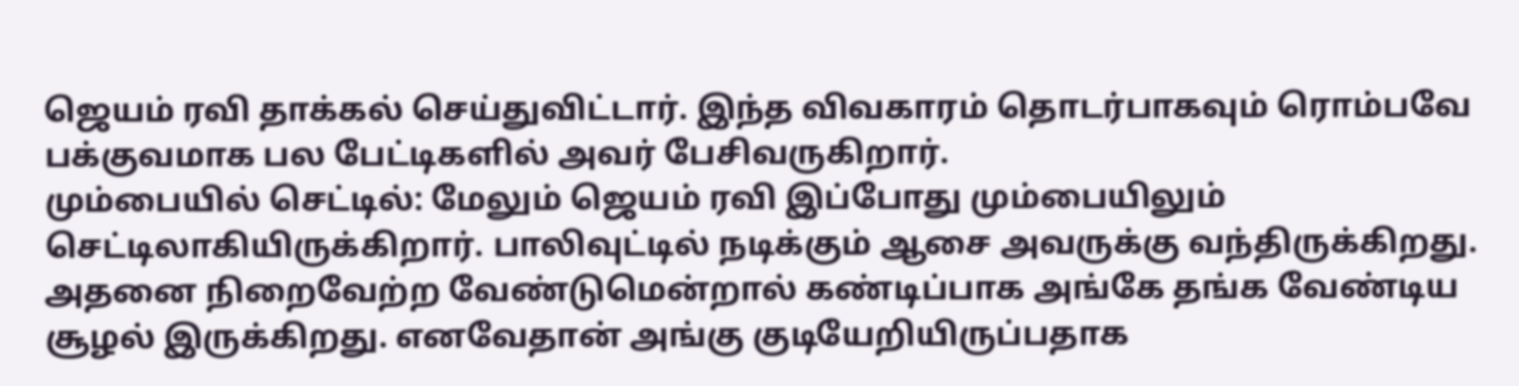ஜெயம் ரவி தாக்கல் செய்துவிட்டார். இந்த விவகாரம் தொடர்பாகவும் ரொம்பவே பக்குவமாக பல பேட்டிகளில் அவர் பேசிவருகிறார்.
மும்பையில் செட்டில்: மேலும் ஜெயம் ரவி இப்போது மும்பையிலும் செட்டிலாகியிருக்கிறார். பாலிவுட்டில் நடிக்கும் ஆசை அவருக்கு வந்திருக்கிறது. அதனை நிறைவேற்ற வேண்டுமென்றால் கண்டிப்பாக அங்கே தங்க வேண்டிய சூழல் இருக்கிறது. எனவேதான் அங்கு குடியேறியிருப்பதாக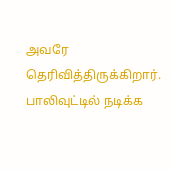அவரே தெரிவித்திருக்கிறார். பாலிவுட்டில் நடிக்க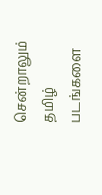சென்றாலும் தமிழ் படங்களை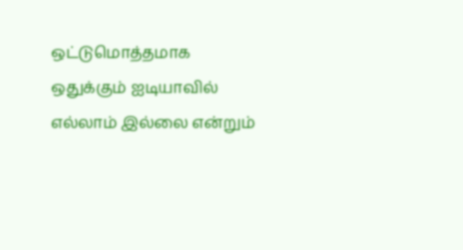ஒட்டுமொத்தமாக ஒதுக்கும் ஐடியாவில் எல்லாம் இல்லை என்றும்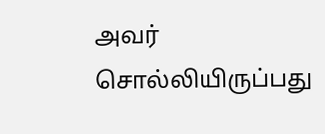அவர் சொல்லியிருப்பது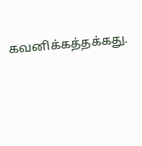கவனிக்கத்தக்கது.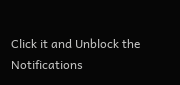Click it and Unblock the Notifications